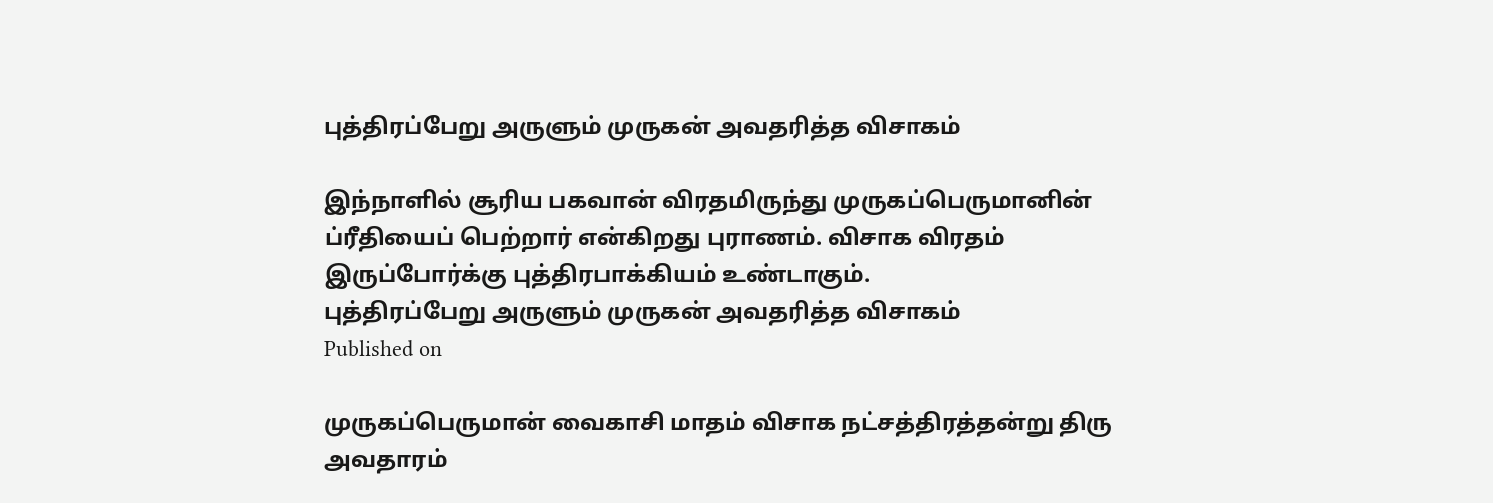புத்திரப்பேறு அருளும் முருகன் அவதரித்த விசாகம்

இந்நாளில் சூரிய பகவான் விரதமிருந்து முருகப்பெருமானின் ப்ரீதியைப் பெற்றார் என்கிறது புராணம். விசாக விரதம் இருப்போர்க்கு புத்திரபாக்கியம் உண்டாகும்.
புத்திரப்பேறு அருளும் முருகன் அவதரித்த விசாகம்
Published on

முருகப்பெருமான் வைகாசி மாதம் விசாக நட்சத்திரத்தன்று திரு அவதாரம்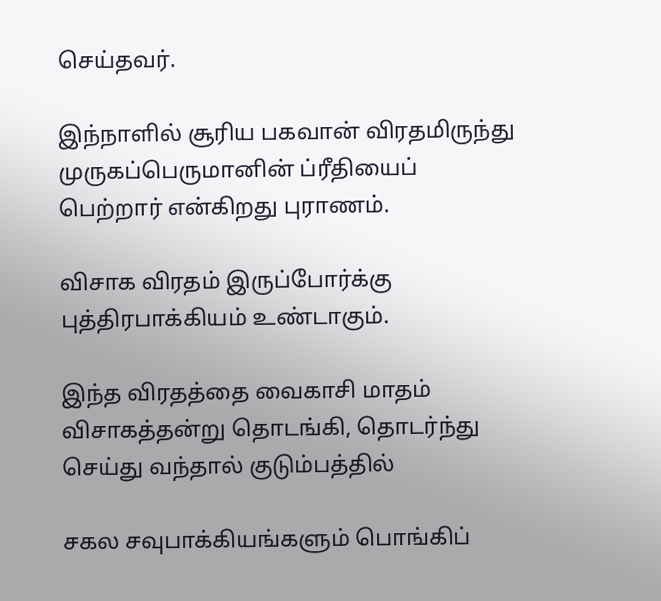செய்தவர்.

இந்நாளில் சூரிய பகவான் விரதமிருந்து முருகப்பெருமானின் ப்ரீதியைப் பெற்றார் என்கிறது புராணம்.

விசாக விரதம் இருப்போர்க்கு புத்திரபாக்கியம் உண்டாகும்.

இந்த விரதத்தை வைகாசி மாதம் விசாகத்தன்று தொடங்கி, தொடர்ந்து செய்து வந்தால் குடும்பத்தில்

சகல சவுபாக்கியங்களும் பொங்கிப்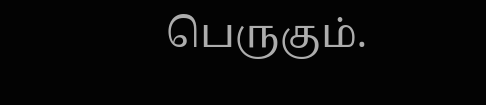பெருகும்.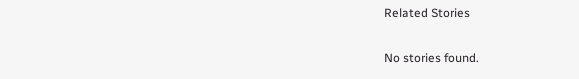Related Stories

No stories found.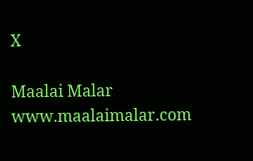X

Maalai Malar
www.maalaimalar.com